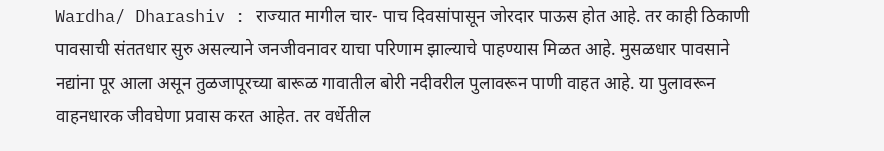Wardha/ Dharashiv : राज्यात मागील चार- पाच दिवसांपासून जोरदार पाऊस होत आहे. तर काही ठिकाणी पावसाची संततधार सुरु असल्याने जनजीवनावर याचा परिणाम झाल्याचे पाहण्यास मिळत आहे. मुसळधार पावसाने नद्यांना पूर आला असून तुळजापूरच्या बारूळ गावातील बोरी नदीवरील पुलावरून पाणी वाहत आहे. या पुलावरून वाहनधारक जीवघेणा प्रवास करत आहेत. तर वर्धेतील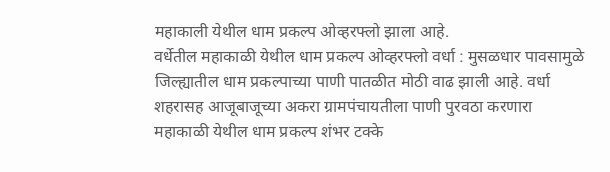महाकाली येथील धाम प्रकल्प ओव्हरफ्लो झाला आहे.
वर्धेतील महाकाळी येथील धाम प्रकल्प ओव्हरफ्लो वर्धा : मुसळधार पावसामुळे जिल्ह्यातील धाम प्रकल्पाच्या पाणी पातळीत मोठी वाढ झाली आहे. वर्धा शहरासह आजूबाजूच्या अकरा ग्रामपंचायतीला पाणी पुरवठा करणारा महाकाळी येथील धाम प्रकल्प शंभर टक्के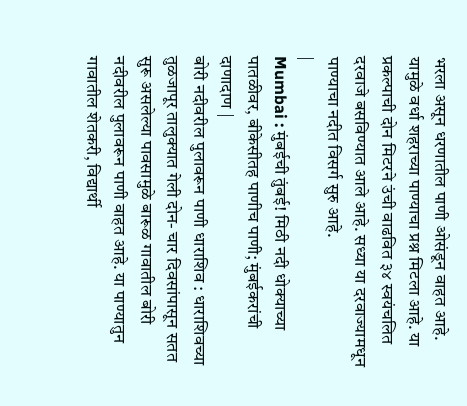भरला असून धरणातील पाणी ओसंडून वाहत आहे. यामुळे वर्धा शहराच्या पाण्याचा प्रश्न मिटला आहे. या प्रकल्पाची दोन मिटरने उंची वाढवित ३४ स्वयंचलित दरवाजे बसविण्यात आले आहे. सध्या या दरवाज्यामधून पाण्याचा नदीत विसर्ग सुरु आहे.
|
Mumbai : मुंबईची तुंबई! मिठी नदी धोक्याच्या पातळीवर, बीकेसीतह पाणीच पाणी; मुंबईकरांची दाणादाण |
बोरी नदीवरील पुलावरून पाणी धाराशिव : धाराशिवच्या तुळजापूर तालुक्यात गेली दोन- चार दिवसांपासून सतत सुरू असलेल्या पावसामुळे बारूळ गावातील बोरी नदीवरील पुलावरून पाणी वाहत आहे. या पाण्यातुन गावातील शेतकरी, विद्यार्थी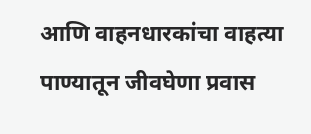आणि वाहनधारकांचा वाहत्या पाण्यातून जीवघेणा प्रवास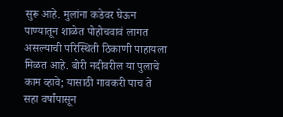सुरू आहे. मुलांना कडेवर घेऊन पाण्यातून शाळेत पोहोचवावं लागत असल्याची परिस्थिती ठिकाणी पाहायला मिळत आहे. बोरी नदीवरील या पुलाचे काम व्हावे; यासाठी गावकरी पाच ते सहा वर्षांपासून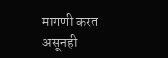मागणी करत असूनही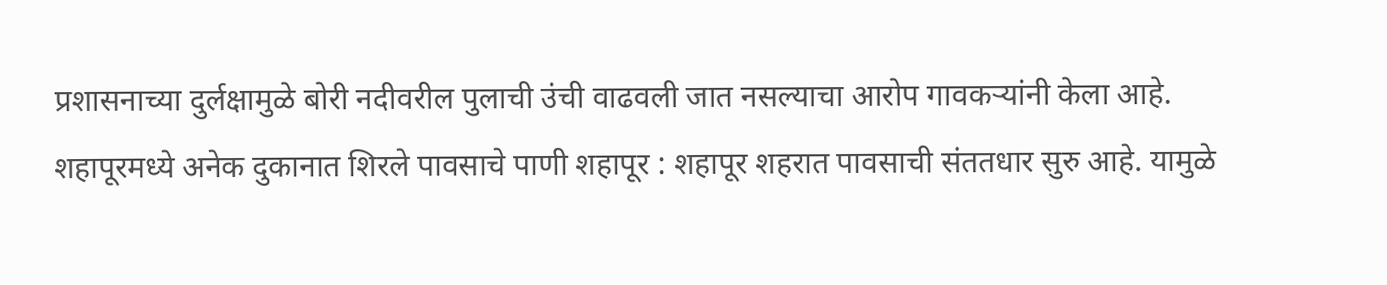प्रशासनाच्या दुर्लक्षामुळे बोरी नदीवरील पुलाची उंची वाढवली जात नसल्याचा आरोप गावकऱ्यांनी केला आहे.
शहापूरमध्ये अनेक दुकानात शिरले पावसाचे पाणी शहापूर : शहापूर शहरात पावसाची संततधार सुरु आहे. यामुळे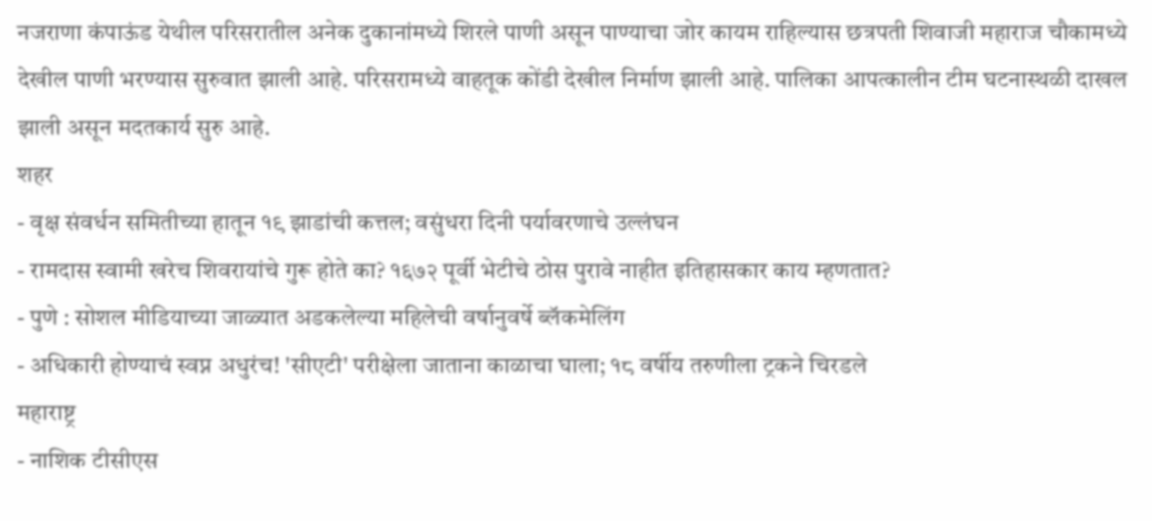नजराणा कंपाऊंड येथील परिसरातील अनेक दुकानांमध्ये शिरले पाणी असून पाण्याचा जोर कायम राहिल्यास छत्रपती शिवाजी महाराज चौकामध्ये देखील पाणी भरण्यास सुरुवात झाली आहे. परिसरामध्ये वाहतूक कोंडी देखील निर्माण झाली आहे. पालिका आपत्कालीन टीम घटनास्थळी दाखल झाली असून मदतकार्य सुरु आहे.
शहर
- वृक्ष संवर्धन समितीच्या हातून १९ झाडांची कत्तल; वसुंधरा दिनी पर्यावरणाचे उल्लंघन
- रामदास स्वामी खरेच शिवरायांचे गुरू होते का? १६७२ पूर्वी भेटीचे ठोस पुरावे नाहीत इतिहासकार काय म्हणतात?
- पुणे : सोशल मीडियाच्या जाळ्यात अडकलेल्या महिलेची वर्षानुवर्षे ब्लॅकमेलिंग
- अधिकारी होण्याचं स्वप्न अधुरंच! 'सीएटी' परीक्षेला जाताना काळाचा घाला; १८ वर्षीय तरुणीला ट्रकने चिरडले
महाराष्ट्र
- नाशिक टीसीएस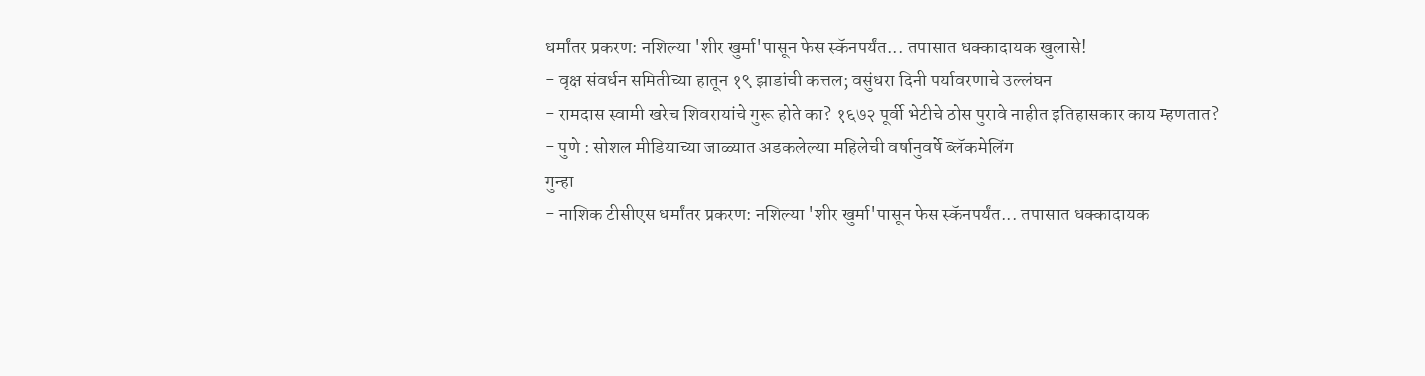धर्मांतर प्रकरण: नशिल्या 'शीर खुर्मा'पासून फेस स्कॅनपर्यंत... तपासात धक्कादायक खुलासे!
- वृक्ष संवर्धन समितीच्या हातून १९ झाडांची कत्तल; वसुंधरा दिनी पर्यावरणाचे उल्लंघन
- रामदास स्वामी खरेच शिवरायांचे गुरू होते का? १६७२ पूर्वी भेटीचे ठोस पुरावे नाहीत इतिहासकार काय म्हणतात?
- पुणे : सोशल मीडियाच्या जाळ्यात अडकलेल्या महिलेची वर्षानुवर्षे ब्लॅकमेलिंग
गुन्हा
- नाशिक टीसीएस धर्मांतर प्रकरण: नशिल्या 'शीर खुर्मा'पासून फेस स्कॅनपर्यंत... तपासात धक्कादायक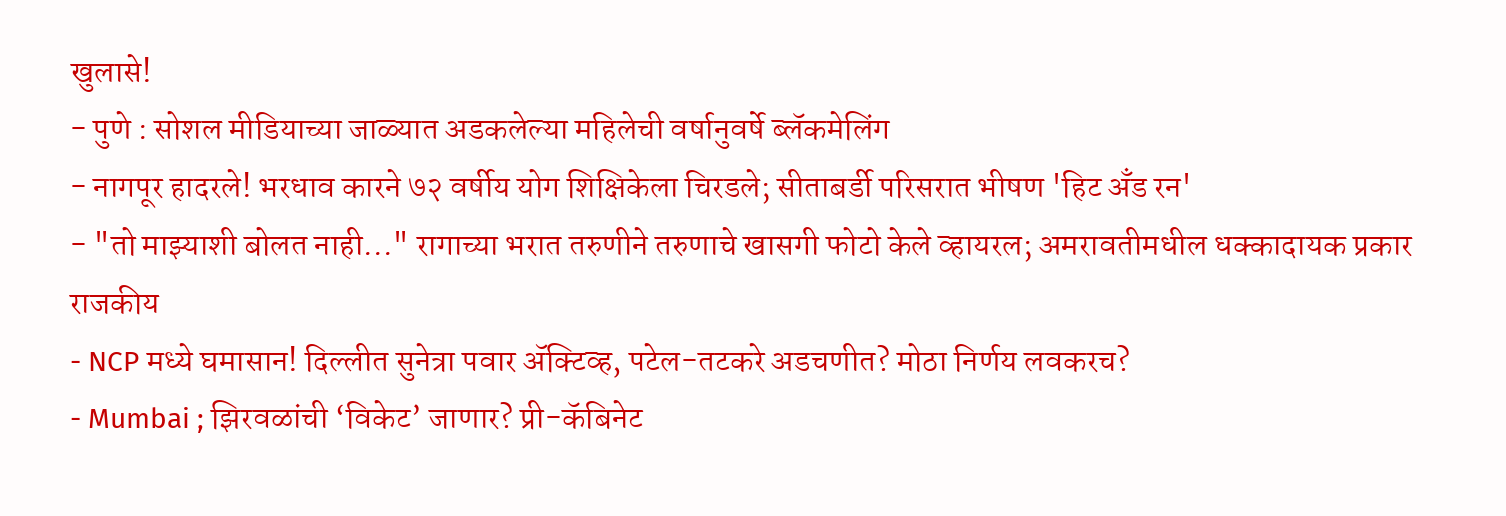खुलासे!
- पुणे : सोशल मीडियाच्या जाळ्यात अडकलेल्या महिलेची वर्षानुवर्षे ब्लॅकमेलिंग
- नागपूर हादरले! भरधाव कारने ७२ वर्षीय योग शिक्षिकेला चिरडले; सीताबर्डी परिसरात भीषण 'हिट अँड रन'
- "तो माझ्याशी बोलत नाही..." रागाच्या भरात तरुणीने तरुणाचे खासगी फोटो केले व्हायरल; अमरावतीमधील धक्कादायक प्रकार
राजकीय
- NCP मध्ये घमासान! दिल्लीत सुनेत्रा पवार ॲक्टिव्ह, पटेल-तटकरे अडचणीत? मोठा निर्णय लवकरच?
- Mumbai ; झिरवळांची ‘विकेट’ जाणार? प्री-कॅबिनेट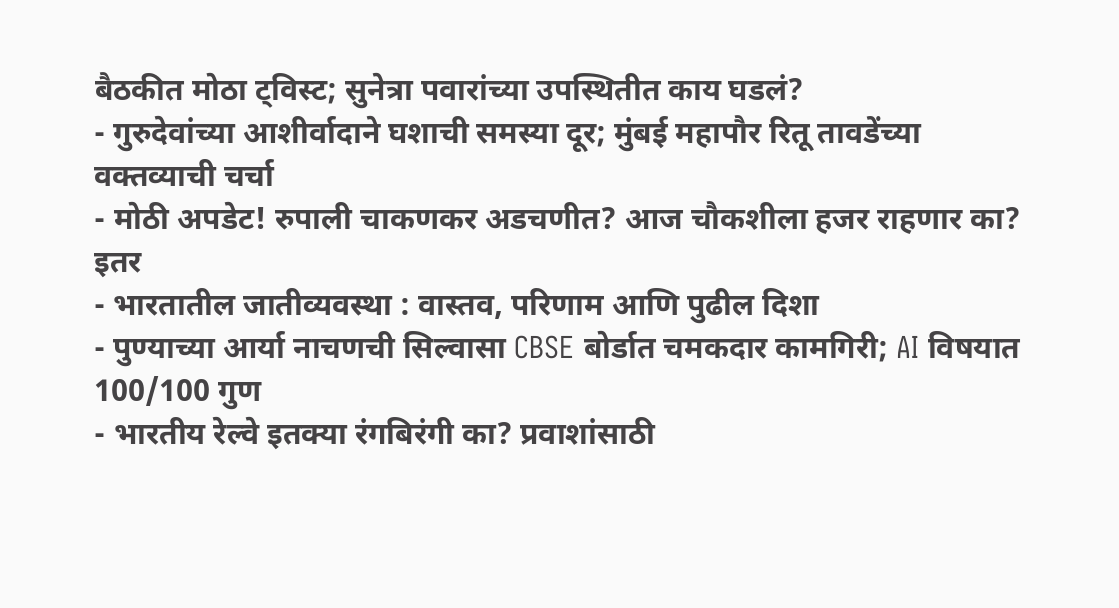बैठकीत मोठा ट्विस्ट; सुनेत्रा पवारांच्या उपस्थितीत काय घडलं?
- गुरुदेवांच्या आशीर्वादाने घशाची समस्या दूर; मुंबई महापौर रितू तावडेंच्या वक्तव्याची चर्चा
- मोठी अपडेट! रुपाली चाकणकर अडचणीत? आज चौकशीला हजर राहणार का?
इतर
- भारतातील जातीव्यवस्था : वास्तव, परिणाम आणि पुढील दिशा
- पुण्याच्या आर्या नाचणची सिल्वासा CBSE बोर्डात चमकदार कामगिरी; AI विषयात 100/100 गुण
- भारतीय रेल्वे इतक्या रंगबिरंगी का? प्रवाशांसाठी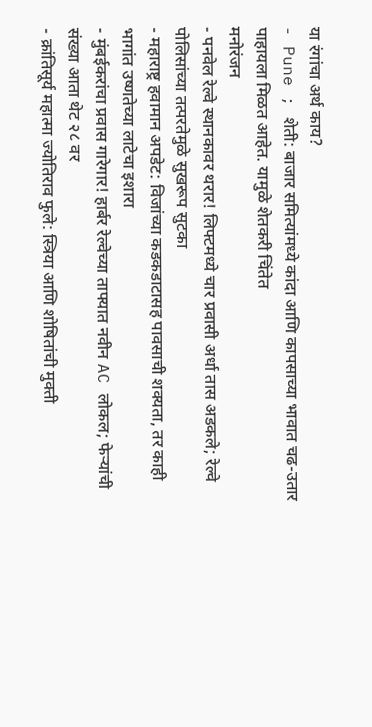या रंगांचा अर्थ काय?
- Pune ; शेती: बाजार समित्यांमध्ये कांदा आणि कापसाच्या भावात चढ-उतार पाहायला मिळत आहेत. यामुळे शेतकरी चिंतेत
मनोरंजन
- पनवेल रेल्वे स्थानकावर थरार! लिफ्टमध्ये चार प्रवासी अर्धा तास अडकले; रेल्वे पोलिसांच्या तत्परतेमुळे सुखरूप सुटका
- महाराष्ट्र हवामान अपडेट: विजांच्या कडकडाटासह पावसाची शक्यता, तर काही भागांत उष्णतेच्या लाटेचा इशारा
- मुंबईकरांचा प्रवास गारेगार! हार्बर रेल्वेच्या ताफ्यात नवीन AC लोकल; फेऱ्यांची संख्या आता थेट २८ वर
- क्रांतिसूर्य महात्मा ज्योतिराव फुले: स्त्रिया आणि शोषितांची मुक्ती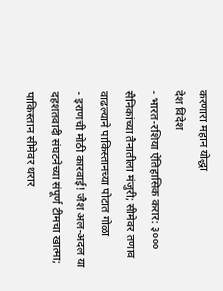करणारा महान योद्धा
देश विदेश
- भारत-रशिया ऐतिहासिक करार: ३००० सैनिकांच्या तैनातीला मंजुरी; सीमेवर तणाव वाढल्याने पाकिस्तानच्या पोटात गोळा
- इराणची मोठी कारवाई! जैश अल-अदल या दहशतवादी संघटनेच्या संपूर्ण टीमचा खात्मा; पाकिस्तान सीमेवर थरार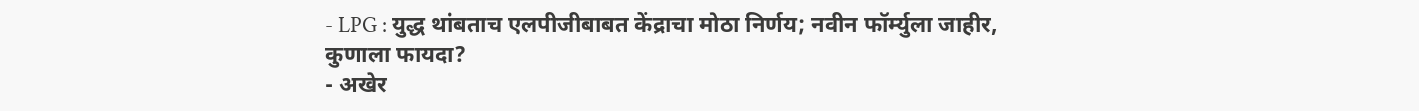- LPG : युद्ध थांबताच एलपीजीबाबत केंद्राचा मोठा निर्णय; नवीन फॉर्म्युला जाहीर, कुणाला फायदा?
- अखेर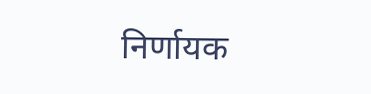निर्णायक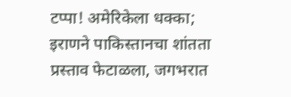टप्पा! अमेरिकेला धक्का; इराणने पाकिस्तानचा शांतता प्रस्ताव फेटाळला, जगभरात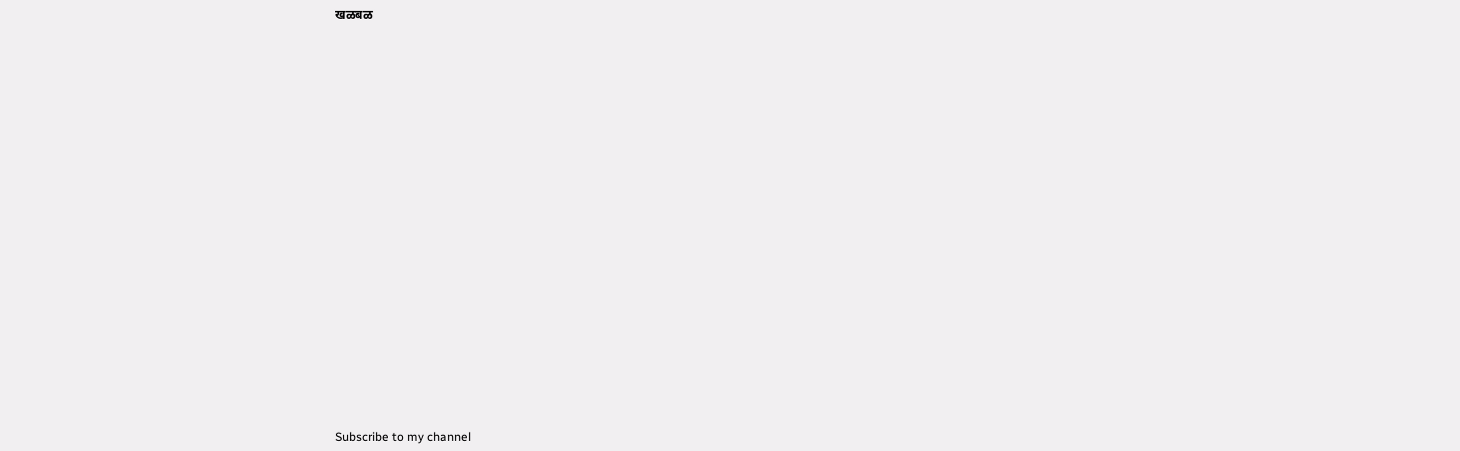खळबळ























Subscribe to my channel